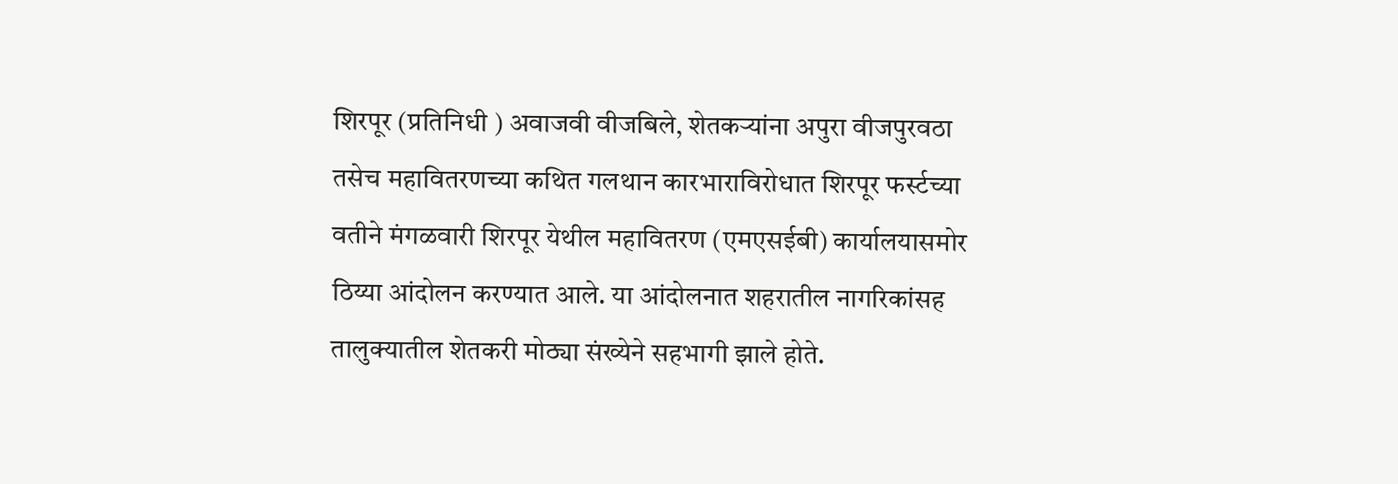शिरपूर (प्रतिनिधी ) अवाजवी वीजबिले, शेतकऱ्यांना अपुरा वीजपुरवठा तसेच महावितरणच्या कथित गलथान कारभाराविरोधात शिरपूर फर्स्टच्या वतीने मंगळवारी शिरपूर येथील महावितरण (एमएसईबी) कार्यालयासमोर ठिय्या आंदोलन करण्यात आले. या आंदोलनात शहरातील नागरिकांसह तालुक्यातील शेतकरी मोठ्या संख्येने सहभागी झाले होते.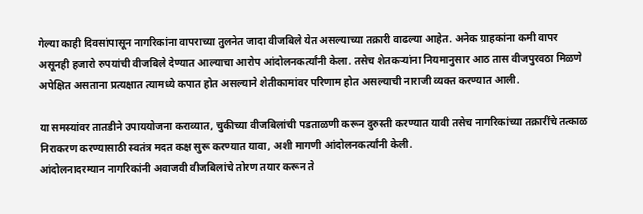गेल्या काही दिवसांपासून नागरिकांना वापराच्या तुलनेत जादा वीजबिले येत असल्याच्या तक्रारी वाढल्या आहेत. अनेक ग्राहकांना कमी वापर असूनही हजारो रुपयांची वीजबिले देण्यात आल्याचा आरोप आंदोलनकर्त्यांनी केला. तसेच शेतकऱ्यांना नियमानुसार आठ तास वीजपुरवठा मिळणे अपेक्षित असताना प्रत्यक्षात त्यामध्ये कपात होत असल्याने शेतीकामांवर परिणाम होत असल्याची नाराजी व्यक्त करण्यात आली.

या समस्यांवर तातडीने उपाययोजना कराव्यात, चुकीच्या वीजबिलांची पडताळणी करून दुरुस्ती करण्यात यावी तसेच नागरिकांच्या तक्रारींचे तत्काळ निराकरण करण्यासाठी स्वतंत्र मदत कक्ष सुरू करण्यात यावा, अशी मागणी आंदोलनकर्त्यांनी केली.
आंदोलनादरम्यान नागरिकांनी अवाजवी वीजबिलांचे तोरण तयार करून ते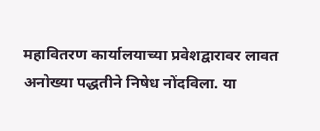महावितरण कार्यालयाच्या प्रवेशद्वारावर लावत अनोख्या पद्धतीने निषेध नोंदविला. या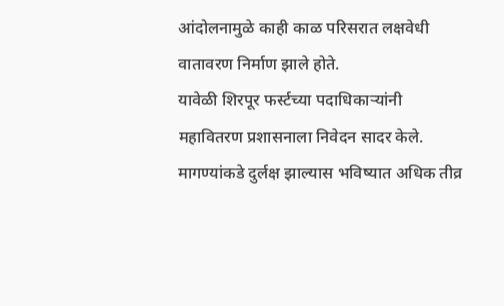आंदोलनामुळे काही काळ परिसरात लक्षवेधी वातावरण निर्माण झाले होते.
यावेळी शिरपूर फर्स्टच्या पदाधिकाऱ्यांनी महावितरण प्रशासनाला निवेदन सादर केले. मागण्यांकडे दुर्लक्ष झाल्यास भविष्यात अधिक तीव्र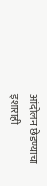आंदोलन छेडण्याचा इशाराही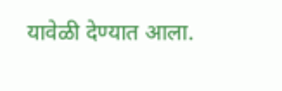यावेळी देण्यात आला.